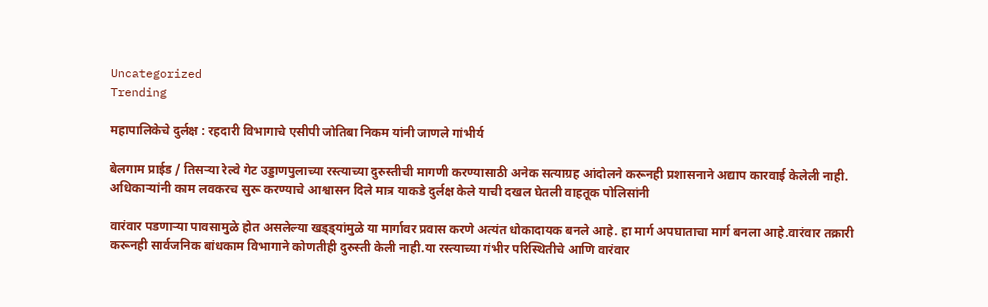Uncategorized
Trending

महापालिकेचे दुर्लक्ष : रहदारी विभागाचे एसीपी जोतिबा निकम यांनी जाणले गांभीर्य

बेलगाम प्राईड / तिसऱ्या रेल्वे गेट उड्डाणपुलाच्या रस्त्याच्या दुरुस्तीची मागणी करण्यासाठी अनेक सत्याग्रह आंदोलने करूनही प्रशासनाने अद्याप कारवाई केलेली नाही. अधिकाऱ्यांनी काम लवकरच सुरू करण्याचे आश्वासन दिले मात्र याकडे दुर्लक्ष केले याची दखल घेतली वाहतूक पोलिसांनी

वारंवार पडणाऱ्या पावसामुळे होत असलेल्या खड्ड्यांमुळे या मार्गावर प्रवास करणे अत्यंत धोकादायक बनले आहे. हा मार्ग अपघाताचा मार्ग बनला आहे.वारंवार तक्रारी करूनही सार्वजनिक बांधकाम विभागाने कोणतीही दुरुस्ती केली नाही.या रस्त्याच्या गंभीर परिस्थितीचे आणि वारंवार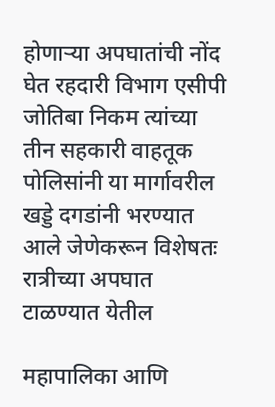होणाऱ्या अपघातांची नोंद घेत रहदारी विभाग एसीपी जोतिबा निकम त्यांच्या तीन सहकारी वाहतूक पोलिसांनी या मार्गावरील खड्डे दगडांनी भरण्यात आले जेणेकरून विशेषतः रात्रीच्या अपघात टाळण्यात येतील

महापालिका आणि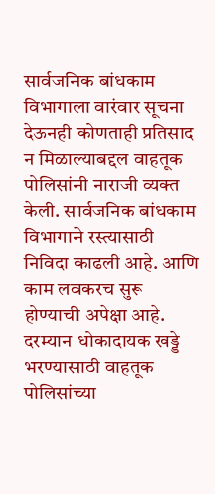सार्वजनिक बांधकाम विभागाला वारंवार सूचना देऊनही कोणताही प्रतिसाद न मिळाल्याबद्दल वाहतूक पोलिसांनी नाराजी व्यक्त केली. सार्वजनिक बांधकाम विभागाने रस्त्यासाठी निविदा काढली आहे. आणि काम लवकरच सुरू होण्याची अपेक्षा आहे. दरम्यान धोकादायक खड्डे भरण्यासाठी वाहतूक पोलिसांच्या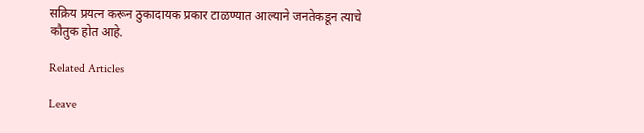सक्रिय प्रयत्न करून ठुकादायक प्रकार टाळण्यात आल्याने जनतेकडून त्याचे कौतुक होत आहे.

Related Articles

Leave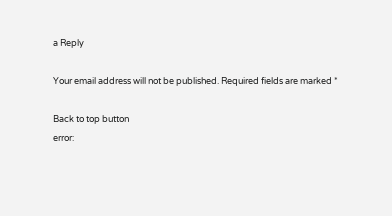a Reply

Your email address will not be published. Required fields are marked *

Back to top button
error: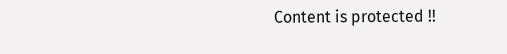Content is protected !!